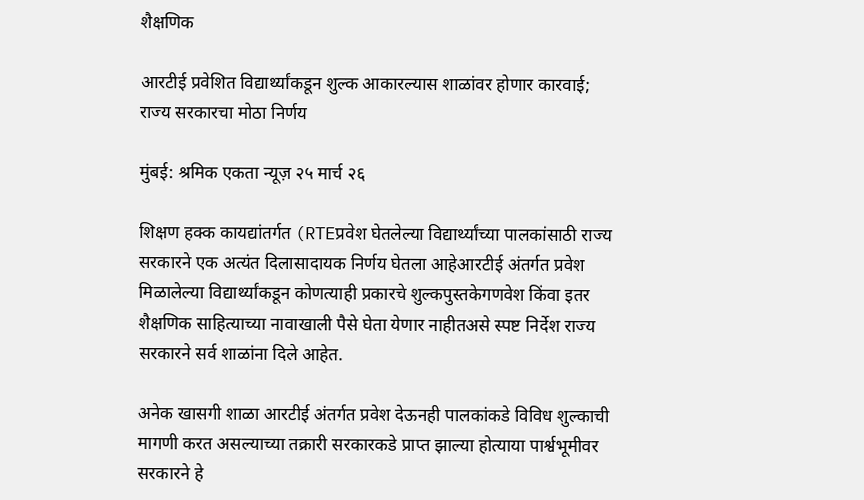शैक्षणिक

आरटीई प्रवेशित विद्यार्थ्यांकडून शुल्क आकारल्यास शाळांवर होणार कारवाई; राज्य सरकारचा मोठा निर्णय

मुंबई: श्रमिक एकता न्यूज़ २५ मार्च २६

शिक्षण हक्क कायद्यांतर्गत (RTEप्रवेश घेतलेल्या विद्यार्थ्यांच्या पालकांसाठी राज्य सरकारने एक अत्यंत दिलासादायक निर्णय घेतला आहेआरटीई अंतर्गत प्रवेश मिळालेल्या विद्यार्थ्यांकडून कोणत्याही प्रकारचे शुल्कपुस्तकेगणवेश किंवा इतर शैक्षणिक साहित्याच्या नावाखाली पैसे घेता येणार नाहीतअसे स्पष्ट निर्देश राज्य सरकारने सर्व शाळांना दिले आहेत.

अनेक खासगी शाळा आरटीई अंतर्गत प्रवेश देऊनही पालकांकडे विविध शुल्काची मागणी करत असल्याच्या तक्रारी सरकारकडे प्राप्त झाल्या होत्याया पार्श्वभूमीवर सरकारने हे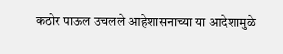कठोर पाऊल उचलले आहेशासनाच्या या आदेशामुळे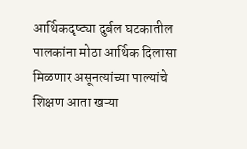आर्थिकदृष्ट्या दुर्बल घटकातील पालकांना मोठा आर्थिक दिलासा मिळणार असूनत्यांच्या पाल्यांचे शिक्षण आता खऱ्या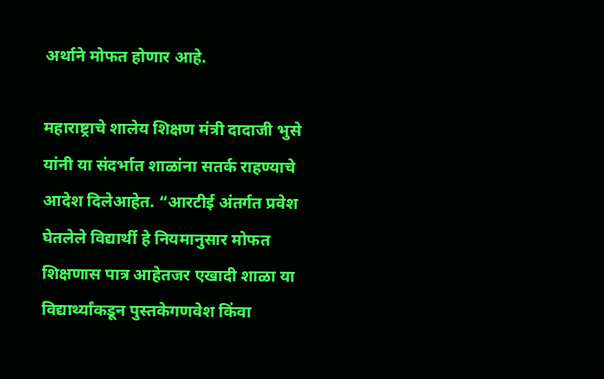अर्थाने मोफत होणार आहे.

महाराष्ट्राचे शालेय शिक्षण मंत्री दादाजी भुसे यांनी या संदर्भात शाळांना सतर्क राहण्याचे आदेश दिलेआहेत. “आरटीई अंतर्गत प्रवेश घेतलेले विद्यार्थी हे नियमानुसार मोफत शिक्षणास पात्र आहेतजर एखादी शाळा या विद्यार्थ्यांकडून पुस्तकेगणवेश किंवा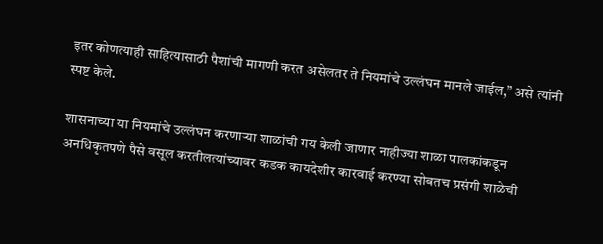इतर कोणत्याही साहित्यासाठी पैशांची मागणी करत असेलतर ते नियमांचे उल्लंघन मानले जाईल,” असे त्यांनी स्पष्ट केले.

शासनाच्या या नियमांचे उल्लंघन करणाऱ्या शाळांची गय केली जाणार नाहीज्या शाळा पालकांकडून अनधिकृतपणे पैसे वसूल करतीलत्यांच्यावर कडक कायदेशीर कारवाई करण्या सोबतच प्रसंगी शाळेची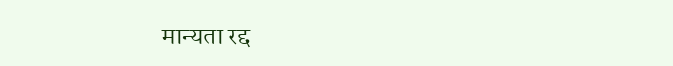मान्यता रद्द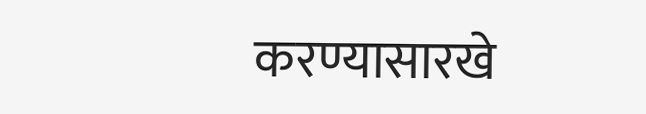करण्यासारखे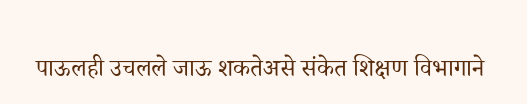पाऊलही उचलले जाऊ शकतेअसे संकेत शिक्षण विभागाने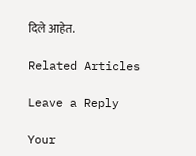दिले आहेत.

Related Articles

Leave a Reply

Your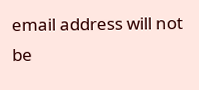email address will not be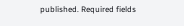published. Required fields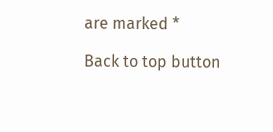are marked *

Back to top button